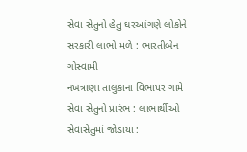સેવા સેતુનો હેતુ ઘરઆંગણે લોકોને સરકારી લાભો મળે : ભારતીબેન ગોસ્વામી
નખત્રાણા તાલુકાના વિભાપર ગામે સેવા સેતુનો પ્રારંભ : લાભાર્થીઓ સેવાસેતુમાં જોડાયા :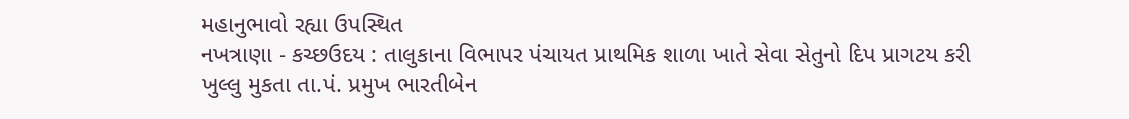મહાનુભાવો રહ્યા ઉપસ્થિત
નખત્રાણા - કચ્છઉદય : તાલુકાના વિભાપર પંચાયત પ્રાથમિક શાળા ખાતે સેવા સેતુનો દિપ પ્રાગટય કરી ખુલ્લુ મુકતા તા.પં. પ્રમુખ ભારતીબેન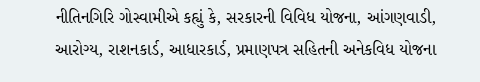નીતિનગિરિ ગોસ્વામીએ કહ્યું કે, સરકારની વિવિધ યોજના, આંગણવાડી, આરોગ્ય, રાશનકાર્ડ, આધારકાર્ડ, પ્રમાણપત્ર સહિતની અનેકવિધ યોજના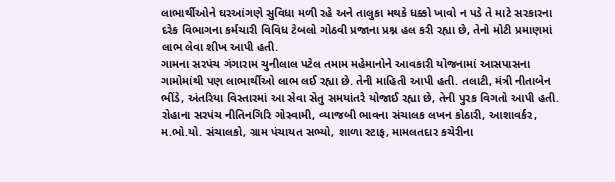લાભાર્થીઓને ઘરઆંગણે સુવિધા મળી રહે અને તાલુકા મથકે ધક્કો ખાવો ન પડે તે માટે સરકારના દરેક વિભાગના કર્મચારી વિવિધ ટેબલો ગોઠવી પ્રજાના પ્રશ્ન હલ કરી રહ્યા છે, તેનો મોટી પ્રમાણમાં લાભ લેવા શીખ આપી હતી.
ગામના સરપંચ ગંગારામ ચુનીલાલ પટેલ તમામ મહેમાનોને આવકારી યોજનામાં આસપાસના ગામોમાંથી પણ લાભાર્થીઓ લાભ લઈ રહ્યા છે. તેની માહિતી આપી હતી. તલાટી, મંત્રી નીતાબેન ભીંડે, અંતરિયા વિસ્તારમાં આ સેવા સેતુ સમયાંતરે યોજાઈ રહ્યા છે, તેની પુરક વિગતો આપી હતી. રોહાના સરપંચ નીતિનગિરિ ગોસ્વામી, વ્યાજબી ભાવના સંચાલક લખન કોઠારી, આશાવર્કર, મ.ભો.યો. સંચાલકો, ગ્રામ પંચાયત સભ્યો, શાળા સ્ટાફ, મામલતદાર કચેરીના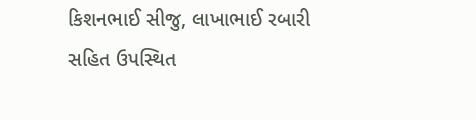કિશનભાઈ સીજુ, લાખાભાઈ રબારી સહિત ઉપસ્થિત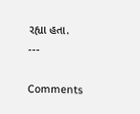રહ્યા હતા.
---

Comments